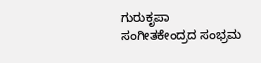ಗುರುಕೃಪಾ ಸಂಗೀತಕೇಂದ್ರದ ಸಂಭ್ರಮ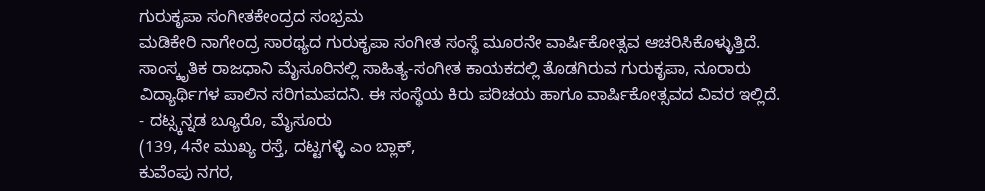ಗುರುಕೃಪಾ ಸಂಗೀತಕೇಂದ್ರದ ಸಂಭ್ರಮ
ಮಡಿಕೇರಿ ನಾಗೇಂದ್ರ ಸಾರಥ್ಯದ ಗುರುಕೃಪಾ ಸಂಗೀತ ಸಂಸ್ಥೆ ಮೂರನೇ ವಾರ್ಷಿಕೋತ್ಸವ ಆಚರಿಸಿಕೊಳ್ಳುತ್ತಿದೆ. ಸಾಂಸ್ಕೃತಿಕ ರಾಜಧಾನಿ ಮೈಸೂರಿನಲ್ಲಿ ಸಾಹಿತ್ಯ-ಸಂಗೀತ ಕಾಯಕದಲ್ಲಿ ತೊಡಗಿರುವ ಗುರುಕೃಪಾ, ನೂರಾರು ವಿದ್ಯಾರ್ಥಿಗಳ ಪಾಲಿನ ಸರಿಗಮಪದನಿ. ಈ ಸಂಸ್ಥೆಯ ಕಿರು ಪರಿಚಯ ಹಾಗೂ ವಾರ್ಷಿಕೋತ್ಸವದ ವಿವರ ಇಲ್ಲಿದೆ.
- ದಟ್ಸ್ಕನ್ನಡ ಬ್ಯೂರೊ, ಮೈಸೂರು
(139, 4ನೇ ಮುಖ್ಯ ರಸ್ತೆ, ದಟ್ಟಗಳ್ಳಿ ಎಂ ಬ್ಲಾಕ್,
ಕುವೆಂಪು ನಗರ,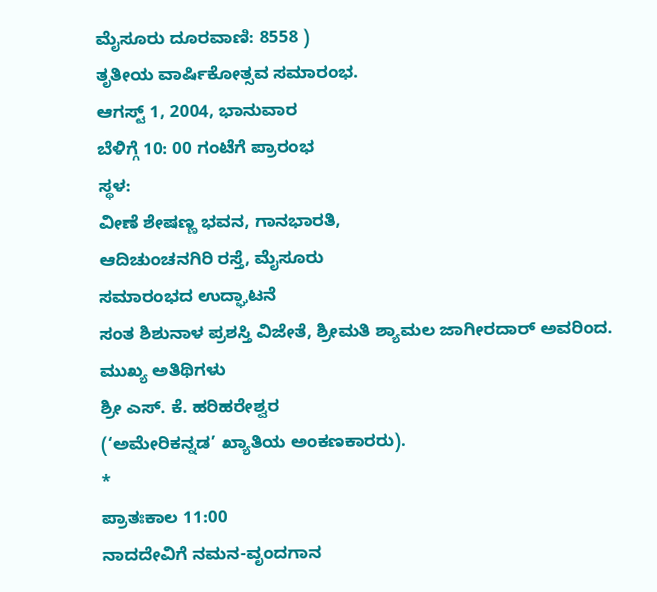ಮೈಸೂರು ದೂರವಾಣಿ: 8558 )
ತೃತೀಯ ವಾರ್ಷಿಕೋತ್ಸವ ಸಮಾರಂಭ.
ಆಗಸ್ಟ್ 1, 2004, ಭಾನುವಾರ
ಬೆಳಿಗ್ಗೆ 10: 00 ಗಂಟೆಗೆ ಪ್ರಾರಂಭ
ಸ್ಥಳ:
ವೀಣೆ ಶೇಷಣ್ಣ ಭವನ, ಗಾನಭಾರತಿ,
ಆದಿಚುಂಚನಗಿರಿ ರಸ್ತೆ, ಮೈಸೂರು
ಸಮಾರಂಭದ ಉದ್ಘಾಟನೆ
ಸಂತ ಶಿಶುನಾಳ ಪ್ರಶಸ್ತಿ ವಿಜೇತೆ, ಶ್ರೀಮತಿ ಶ್ಯಾಮಲ ಜಾಗೀರದಾರ್ ಅವರಿಂದ.
ಮುಖ್ಯ ಅತಿಥಿಗಳು
ಶ್ರೀ ಎಸ್. ಕೆ. ಹರಿಹರೇಶ್ವರ
(‘ಅಮೇರಿಕನ್ನಡ’ ಖ್ಯಾತಿಯ ಅಂಕಣಕಾರರು).
*
ಪ್ರಾತಃಕಾಲ 11:00
ನಾದದೇವಿಗೆ ನಮನ-ವೃಂದಗಾನ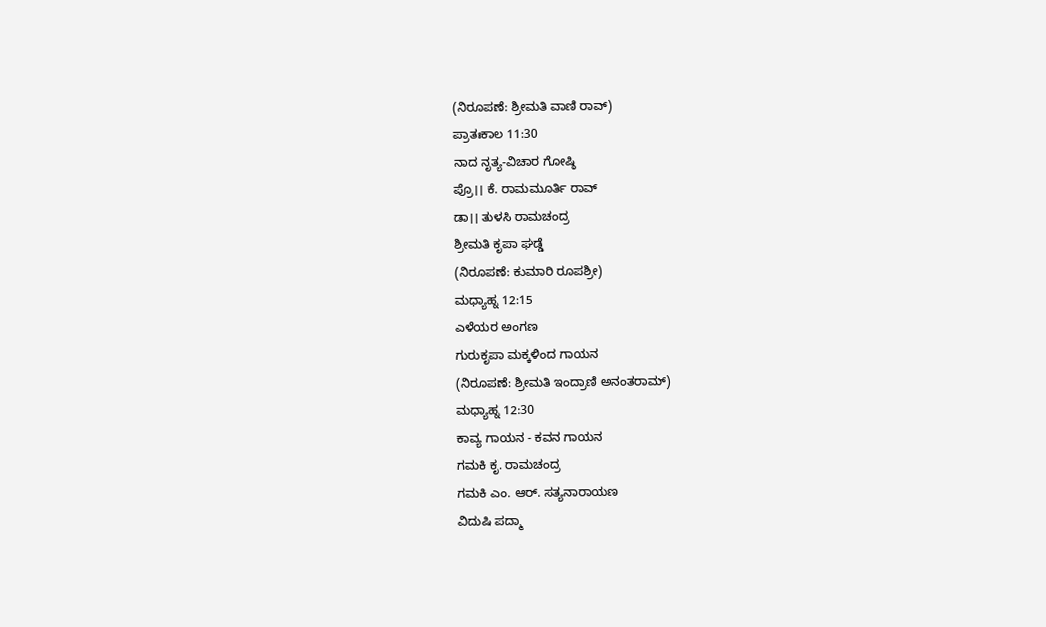(ನಿರೂಪಣೆ: ಶ್ರೀಮತಿ ವಾಣಿ ರಾವ್)
ಪ್ರಾತಃಕಾಲ 11:30
ನಾದ ನೃತ್ಯ-ವಿಚಾರ ಗೋಷ್ಠಿ
ಪ್ರೊ।। ಕೆ. ರಾಮಮೂರ್ತಿ ರಾವ್
ಡಾ।। ತುಳಸಿ ರಾಮಚಂದ್ರ
ಶ್ರೀಮತಿ ಕೃಪಾ ಘಡ್ಡೆ
(ನಿರೂಪಣೆ: ಕುಮಾರಿ ರೂಪಶ್ರೀ)
ಮಧ್ಯಾಹ್ನ 12:15
ಎಳೆಯರ ಅಂಗಣ
ಗುರುಕೃಪಾ ಮಕ್ಕಳಿಂದ ಗಾಯನ
(ನಿರೂಪಣೆ: ಶ್ರೀಮತಿ ಇಂದ್ರಾಣಿ ಅನಂತರಾಮ್)
ಮಧ್ಯಾಹ್ನ 12:30
ಕಾವ್ಯ ಗಾಯನ - ಕವನ ಗಾಯನ
ಗಮಕಿ ಕೃ. ರಾಮಚಂದ್ರ
ಗಮಕಿ ಎಂ. ಆರ್. ಸತ್ಯನಾರಾಯಣ
ವಿದುಷಿ ಪದ್ಮಾ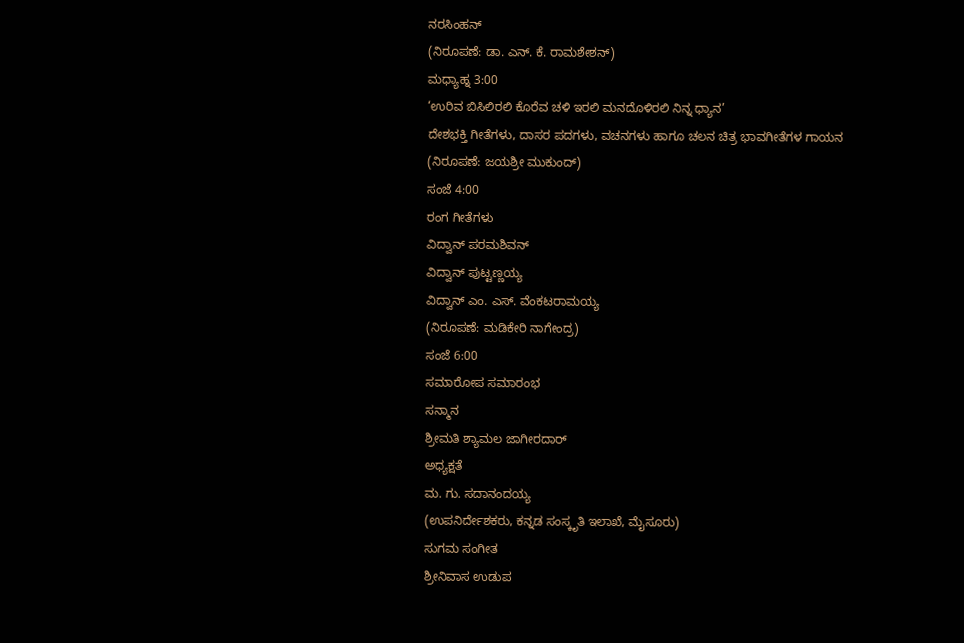ನರಸಿಂಹನ್
(ನಿರೂಪಣೆ: ಡಾ. ಎನ್. ಕೆ. ರಾಮಶೇಶನ್)
ಮಧ್ಯಾಹ್ನ 3:00
‘ಉರಿವ ಬಿಸಿಲಿರಲಿ ಕೊರೆವ ಚಳಿ ಇರಲಿ ಮನದೊಳಿರಲಿ ನಿನ್ನ ಧ್ಯಾನ’
ದೇಶಭಕ್ತಿ ಗೀತೆಗಳು, ದಾಸರ ಪದಗಳು, ವಚನಗಳು ಹಾಗೂ ಚಲನ ಚಿತ್ರ ಭಾವಗೀತೆಗಳ ಗಾಯನ
(ನಿರೂಪಣೆ: ಜಯಶ್ರೀ ಮುಕುಂದ್)
ಸಂಜೆ 4:00
ರಂಗ ಗೀತೆಗಳು
ವಿದ್ವಾನ್ ಪರಮಶಿವನ್
ವಿದ್ವಾನ್ ಪುಟ್ಟಣ್ಣಯ್ಯ
ವಿದ್ವಾನ್ ಎಂ. ಎಸ್. ವೆಂಕಟರಾಮಯ್ಯ
(ನಿರೂಪಣೆ: ಮಡಿಕೇರಿ ನಾಗೇಂದ್ರ)
ಸಂಜೆ 6:00
ಸಮಾರೋಪ ಸಮಾರಂಭ
ಸನ್ಮಾನ
ಶ್ರೀಮತಿ ಶ್ಯಾಮಲ ಜಾಗೀರದಾರ್
ಅಧ್ಯಕ್ಷತೆ
ಮ. ಗು. ಸದಾನಂದಯ್ಯ
(ಉಪನಿರ್ದೇಶಕರು, ಕನ್ನಡ ಸಂಸ್ಕೃತಿ ಇಲಾಖೆ, ಮೈಸೂರು)
ಸುಗಮ ಸಂಗೀತ
ಶ್ರೀನಿವಾಸ ಉಡುಪ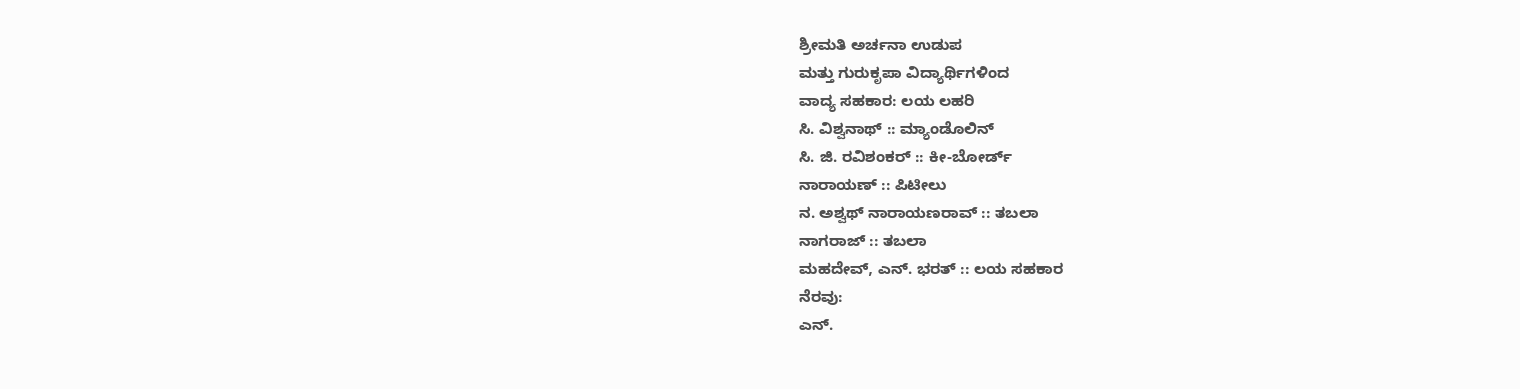ಶ್ರೀಮತಿ ಅರ್ಚನಾ ಉಡುಪ
ಮತ್ತು ಗುರುಕೃಪಾ ವಿದ್ಯಾರ್ಥಿಗಳಿಂದ
ವಾದ್ಯ ಸಹಕಾರ: ಲಯ ಲಹರಿ
ಸಿ. ವಿಶ್ವನಾಥ್ :: ಮ್ಯಾಂಡೊಲಿನ್
ಸಿ. ಜಿ. ರವಿಶಂಕರ್ :: ಕೀ-ಬೋರ್ಡ್
ನಾರಾಯಣ್ :: ಪಿಟೀಲು
ನ. ಅಶ್ವಥ್ ನಾರಾಯಣರಾವ್ :: ತಬಲಾ
ನಾಗರಾಜ್ :: ತಬಲಾ
ಮಹದೇವ್, ಎನ್. ಭರತ್ :: ಲಯ ಸಹಕಾರ
ನೆರವು:
ಎನ್.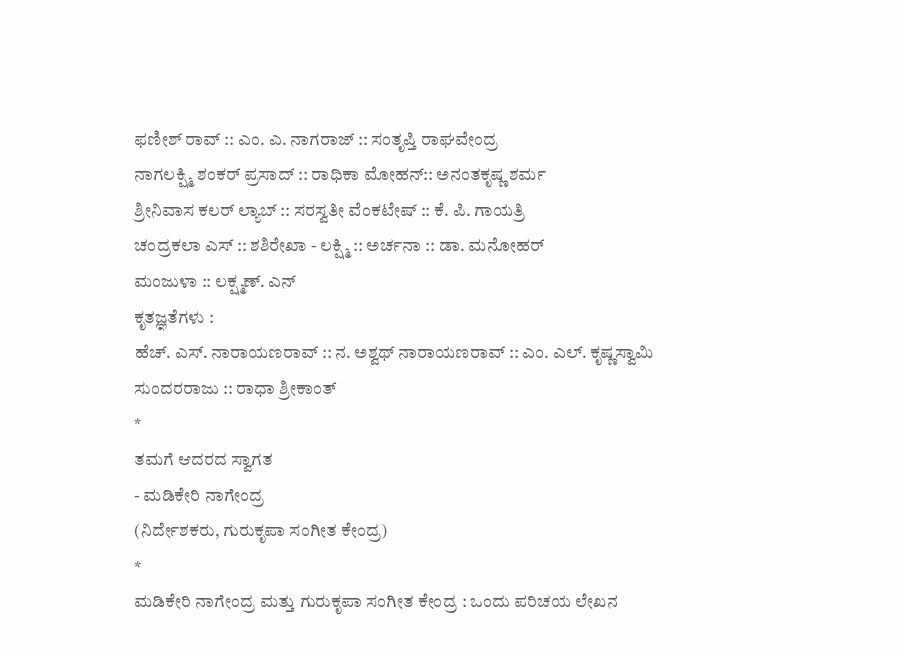ಫಣೀಶ್ ರಾವ್ :: ಎಂ. ಎ. ನಾಗರಾಜ್ :: ಸಂತೃಪ್ತಿ ರಾಘವೇಂದ್ರ
ನಾಗಲಕ್ಷ್ಮಿ ಶಂಕರ್ ಪ್ರಸಾದ್ :: ರಾಧಿಕಾ ಮೋಹನ್:: ಅನಂತಕೃಷ್ಣ ಶರ್ಮ
ಶ್ರೀನಿವಾಸ ಕಲರ್ ಲ್ಯಾಬ್ :: ಸರಸ್ವತೀ ವೆಂಕಟೇಷ್ :: ಕೆ. ಪಿ. ಗಾಯತ್ರಿ
ಚಂದ್ರಕಲಾ ಎಸ್ :: ಶಶಿರೇಖಾ - ಲಕ್ಷ್ಮಿ :: ಅರ್ಚನಾ :: ಡಾ. ಮನೋಹರ್
ಮಂಜುಳಾ :: ಲಕ್ಷ್ಮಣ್. ಎನ್
ಕೃತಜ್ಞತೆಗಳು :
ಹೆಚ್. ಎಸ್. ನಾರಾಯಣರಾವ್ :: ನ. ಅಶ್ವಥ್ ನಾರಾಯಣರಾವ್ :: ಎಂ. ಎಲ್. ಕೃಷ್ಣಸ್ವಾಮಿ
ಸುಂದರರಾಜು :: ರಾಧಾ ಶ್ರೀಕಾಂತ್
*
ತಮಗೆ ಆದರದ ಸ್ವಾಗತ
- ಮಡಿಕೇರಿ ನಾಗೇಂದ್ರ
(ನಿರ್ದೇಶಕರು, ಗುರುಕೃಪಾ ಸಂಗೀತ ಕೇಂದ್ರ)
*
ಮಡಿಕೇರಿ ನಾಗೇಂದ್ರ ಮತ್ತು ಗುರುಕೃಪಾ ಸಂಗೀತ ಕೇಂದ್ರ : ಒಂದು ಪರಿಚಯ ಲೇಖನ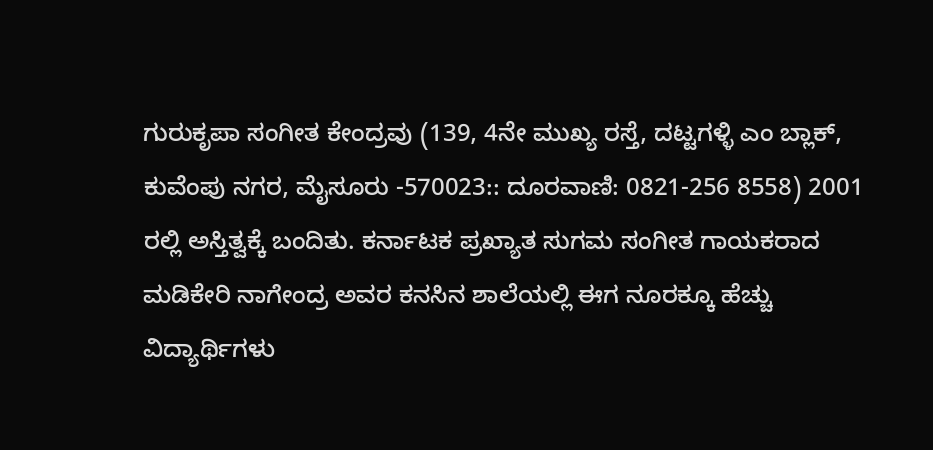ಗುರುಕೃಪಾ ಸಂಗೀತ ಕೇಂದ್ರವು (139, 4ನೇ ಮುಖ್ಯ ರಸ್ತೆ, ದಟ್ಟಗಳ್ಳಿ ಎಂ ಬ್ಲಾಕ್, ಕುವೆಂಪು ನಗರ, ಮೈಸೂರು -570023:: ದೂರವಾಣಿ: 0821-256 8558) 2001 ರಲ್ಲಿ ಅಸ್ತಿತ್ವಕ್ಕೆ ಬಂದಿತು. ಕರ್ನಾಟಕ ಪ್ರಖ್ಯಾತ ಸುಗಮ ಸಂಗೀತ ಗಾಯಕರಾದ ಮಡಿಕೇರಿ ನಾಗೇಂದ್ರ ಅವರ ಕನಸಿನ ಶಾಲೆಯಲ್ಲಿ ಈಗ ನೂರಕ್ಕೂ ಹೆಚ್ಚು ವಿದ್ಯಾರ್ಥಿಗಳು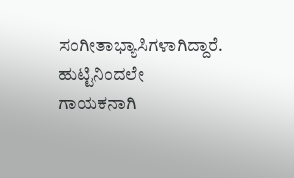ಸಂಗೀತಾಭ್ಯಾಸಿಗಳಾಗಿದ್ದಾರೆ.
ಹುಟ್ಟಿನಿಂದಲೇ ಗಾಯಕನಾಗಿ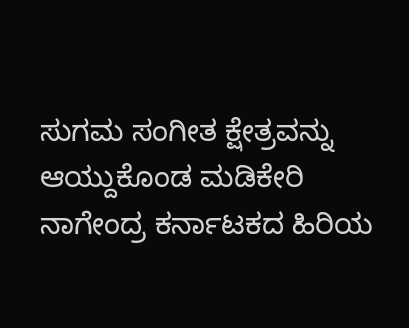ಸುಗಮ ಸಂಗೀತ ಕ್ಷೇತ್ರವನ್ನು ಆಯ್ದುಕೊಂಡ ಮಡಿಕೇರಿ ನಾಗೇಂದ್ರ ಕರ್ನಾಟಕದ ಹಿರಿಯ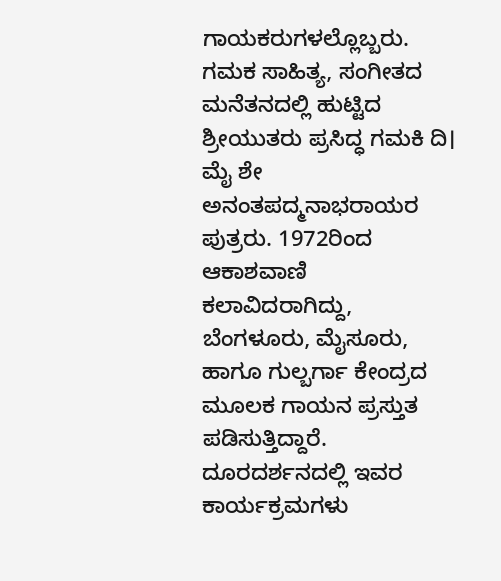ಗಾಯಕರುಗಳಲ್ಲೊಬ್ಬರು. ಗಮಕ ಸಾಹಿತ್ಯ, ಸಂಗೀತದ ಮನೆತನದಲ್ಲಿ ಹುಟ್ಟಿದ ಶ್ರೀಯುತರು ಪ್ರಸಿದ್ಧ ಗಮಕಿ ದಿ। ಮೈ ಶೇ ಅನಂತಪದ್ಮನಾಭರಾಯರ ಪುತ್ರರು. 1972ರಿಂದ ಆಕಾಶವಾಣಿ ಕಲಾವಿದರಾಗಿದ್ದು, ಬೆಂಗಳೂರು, ಮೈಸೂರು, ಹಾಗೂ ಗುಲ್ಬರ್ಗಾ ಕೇಂದ್ರದ ಮೂಲಕ ಗಾಯನ ಪ್ರಸ್ತುತ ಪಡಿಸುತ್ತಿದ್ದಾರೆ. ದೂರದರ್ಶನದಲ್ಲಿ ಇವರ ಕಾರ್ಯಕ್ರಮಗಳು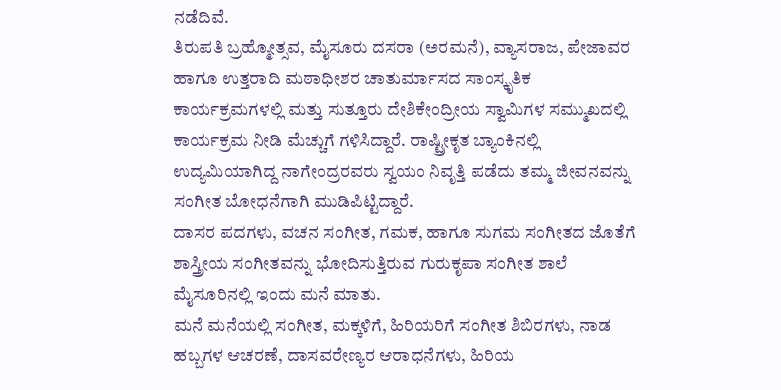ನಡೆದಿವೆ.
ತಿರುಪತಿ ಬ್ರಹ್ಮೋತ್ಸವ, ಮೈಸೂರು ದಸರಾ (ಅರಮನೆ), ವ್ಯಾಸರಾಜ, ಪೇಜಾವರ ಹಾಗೂ ಉತ್ತರಾದಿ ಮಠಾಧೀಶರ ಚಾತುರ್ಮಾಸದ ಸಾಂಸ್ಕೃತಿಕ ಕಾರ್ಯಕ್ರಮಗಳಲ್ಲಿ ಮತ್ತು ಸುತ್ತೂರು ದೇಶಿಕೇಂದ್ರೀಯ ಸ್ವಾಮಿಗಳ ಸಮ್ಮುಖದಲ್ಲಿ ಕಾರ್ಯಕ್ರಮ ನೀಡಿ ಮೆಚ್ಚುಗೆ ಗಳಿಸಿದ್ದಾರೆ. ರಾಷ್ಟ್ರೀಕೃತ ಬ್ಯಾಂಕಿನಲ್ಲಿ ಉದ್ಯಮಿಯಾಗಿದ್ದ ನಾಗೇಂದ್ರರವರು ಸ್ವಯಂ ನಿವೃತ್ತಿ ಪಡೆದು ತಮ್ಮ ಜೀವನವನ್ನು ಸಂಗೀತ ಬೋಧನೆಗಾಗಿ ಮುಡಿಪಿಟ್ಟಿದ್ದಾರೆ.
ದಾಸರ ಪದಗಳು, ವಚನ ಸಂಗೀತ, ಗಮಕ, ಹಾಗೂ ಸುಗಮ ಸಂಗೀತದ ಜೊತೆಗೆ ಶಾಸ್ತ್ರೀಯ ಸಂಗೀತವನ್ನು ಭೋದಿಸುತ್ತಿರುವ ಗುರುಕೃಪಾ ಸಂಗೀತ ಶಾಲೆ ಮೈಸೂರಿನಲ್ಲಿ ಇಂದು ಮನೆ ಮಾತು.
ಮನೆ ಮನೆಯಲ್ಲಿ ಸಂಗೀತ, ಮಕ್ಕಳಿಗೆ, ಹಿರಿಯರಿಗೆ ಸಂಗೀತ ಶಿಬಿರಗಳು, ನಾಡ ಹಬ್ಬಗಳ ಆಚರಣೆ, ದಾಸವರೇಣ್ಯರ ಆರಾಧನೆಗಳು, ಹಿರಿಯ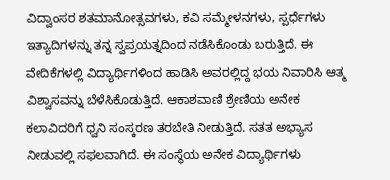ವಿದ್ವಾಂಸರ ಶತಮಾನೋತ್ಸವಗಳು, ಕವಿ ಸಮ್ಮೇಳನಗಳು, ಸ್ಪರ್ಧೆಗಳು ಇತ್ಯಾದಿಗಳನ್ನು ತನ್ನ ಸ್ವಪ್ರಯತ್ನದಿಂದ ನಡೆಸಿಕೊಂಡು ಬರುತ್ತಿದೆ. ಈ ವೇದಿಕೆಗಳಲ್ಲಿ ವಿದ್ಯಾರ್ಥಿಗಳಿಂದ ಹಾಡಿಸಿ ಅವರಲ್ಲಿದ್ದ ಭಯ ನಿವಾರಿಸಿ ಆತ್ಮ ವಿಶ್ವಾಸವನ್ನು ಬೆಳೆಸಿಕೊಡುತ್ತಿದೆ. ಆಕಾಶವಾಣಿ ಶ್ರೇಣಿಯ ಅನೇಕ ಕಲಾವಿದರಿಗೆ ಧ್ವನಿ ಸಂಸ್ಕರಣ ತರಬೇತಿ ನೀಡುತ್ತಿದೆ. ಸತತ ಅಭ್ಯಾಸ ನೀಡುವಲ್ಲಿ ಸಫಲವಾಗಿದೆ. ಈ ಸಂಸ್ಥೆಯ ಅನೇಕ ವಿದ್ಯಾರ್ಥಿಗಳು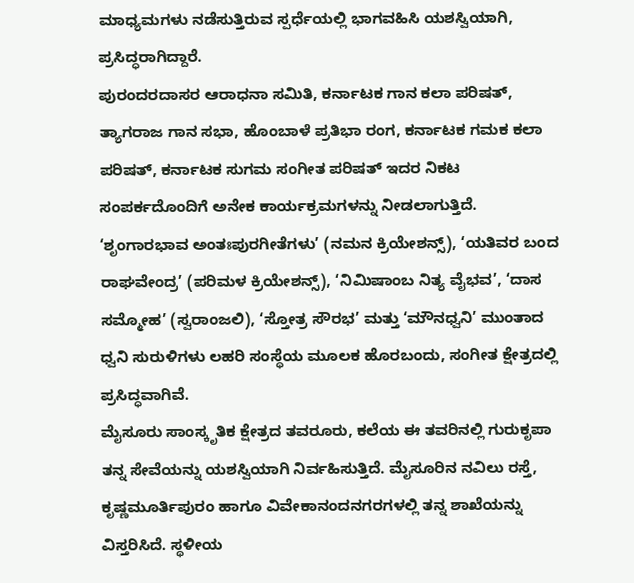ಮಾಧ್ಯಮಗಳು ನಡೆಸುತ್ತಿರುವ ಸ್ಪರ್ಧೆಯಲ್ಲಿ ಭಾಗವಹಿಸಿ ಯಶಸ್ವಿಯಾಗಿ, ಪ್ರಸಿದ್ಧರಾಗಿದ್ದಾರೆ.
ಪುರಂದರದಾಸರ ಆರಾಧನಾ ಸಮಿತಿ, ಕರ್ನಾಟಕ ಗಾನ ಕಲಾ ಪರಿಷತ್, ತ್ಯಾಗರಾಜ ಗಾನ ಸಭಾ, ಹೊಂಬಾಳೆ ಪ್ರತಿಭಾ ರಂಗ, ಕರ್ನಾಟಕ ಗಮಕ ಕಲಾ ಪರಿಷತ್, ಕರ್ನಾಟಕ ಸುಗಮ ಸಂಗೀತ ಪರಿಷತ್ ಇದರ ನಿಕಟ ಸಂಪರ್ಕದೊಂದಿಗೆ ಅನೇಕ ಕಾರ್ಯಕ್ರಮಗಳನ್ನು ನೀಡಲಾಗುತ್ತಿದೆ.
‘ಶೃಂಗಾರಭಾವ ಅಂತಃಪುರಗೀತೆಗಳು’ (ನಮನ ಕ್ರಿಯೇಶನ್ಸ್), ‘ಯತಿವರ ಬಂದ ರಾಘವೇಂದ್ರ’ (ಪರಿಮಳ ಕ್ರಿಯೇಶನ್ಸ್), ‘ನಿಮಿಷಾಂಬ ನಿತ್ಯ ವೈಭವ’, ‘ದಾಸ ಸಮ್ಮೋಹ’ (ಸ್ವರಾಂಜಲಿ), ‘ಸ್ತೋತ್ರ ಸೌರಭ’ ಮತ್ತು ‘ಮೌನಧ್ವನಿ’ ಮುಂತಾದ ಧ್ವನಿ ಸುರುಳಿಗಳು ಲಹರಿ ಸಂಸ್ಥೆಯ ಮೂಲಕ ಹೊರಬಂದು, ಸಂಗೀತ ಕ್ಷೇತ್ರದಲ್ಲಿ ಪ್ರಸಿದ್ಧವಾಗಿವೆ.
ಮೈಸೂರು ಸಾಂಸ್ಕೃತಿಕ ಕ್ಷೇತ್ರದ ತವರೂರು, ಕಲೆಯ ಈ ತವರಿನಲ್ಲಿ ಗುರುಕೃಪಾ ತನ್ನ ಸೇವೆಯನ್ನು ಯಶಸ್ವಿಯಾಗಿ ನಿರ್ವಹಿಸುತ್ತಿದೆ. ಮೈಸೂರಿನ ನವಿಲು ರಸ್ತೆ, ಕೃಷ್ಣಮೂರ್ತಿಪುರಂ ಹಾಗೂ ವಿವೇಕಾನಂದನಗರಗಳಲ್ಲಿ ತನ್ನ ಶಾಖೆಯನ್ನು ವಿಸ್ತರಿಸಿದೆ. ಸ್ಥಳೀಯ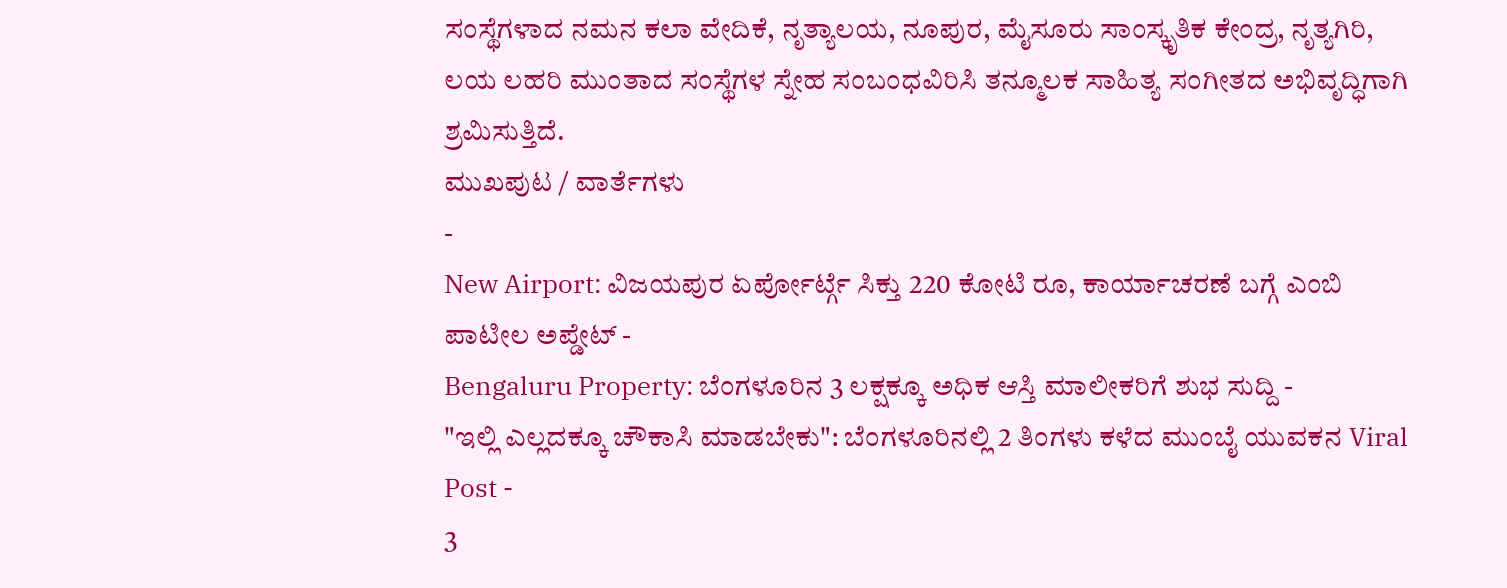ಸಂಸ್ಥೆಗಳಾದ ನಮನ ಕಲಾ ವೇದಿಕೆ, ನೃತ್ಯಾಲಯ, ನೂಪುರ, ಮೈಸೂರು ಸಾಂಸ್ಕೃತಿಕ ಕೇಂದ್ರ, ನೃತ್ಯಗಿರಿ, ಲಯ ಲಹರಿ ಮುಂತಾದ ಸಂಸ್ಥೆಗಳ ಸ್ನೇಹ ಸಂಬಂಧವಿರಿಸಿ ತನ್ಮೂಲಕ ಸಾಹಿತ್ಯ ಸಂಗೀತದ ಅಭಿವೃದ್ಧಿಗಾಗಿ ಶ್ರಮಿಸುತ್ತಿದೆ.
ಮುಖಪುಟ / ವಾರ್ತೆಗಳು
-
New Airport: ವಿಜಯಪುರ ಏರ್ಪೋರ್ಟ್ಗೆ ಸಿಕ್ತು 220 ಕೋಟಿ ರೂ, ಕಾರ್ಯಾಚರಣೆ ಬಗ್ಗೆ ಎಂಬಿ ಪಾಟೀಲ ಅಪ್ಡೇಟ್ -
Bengaluru Property: ಬೆಂಗಳೂರಿನ 3 ಲಕ್ಷಕ್ಕೂ ಅಧಿಕ ಆಸ್ತಿ ಮಾಲೀಕರಿಗೆ ಶುಭ ಸುದ್ದಿ -
"ಇಲ್ಲಿ ಎಲ್ಲದಕ್ಕೂ ಚೌಕಾಸಿ ಮಾಡಬೇಕು": ಬೆಂಗಳೂರಿನಲ್ಲಿ 2 ತಿಂಗಳು ಕಳೆದ ಮುಂಬೈ ಯುವಕನ Viral Post -
3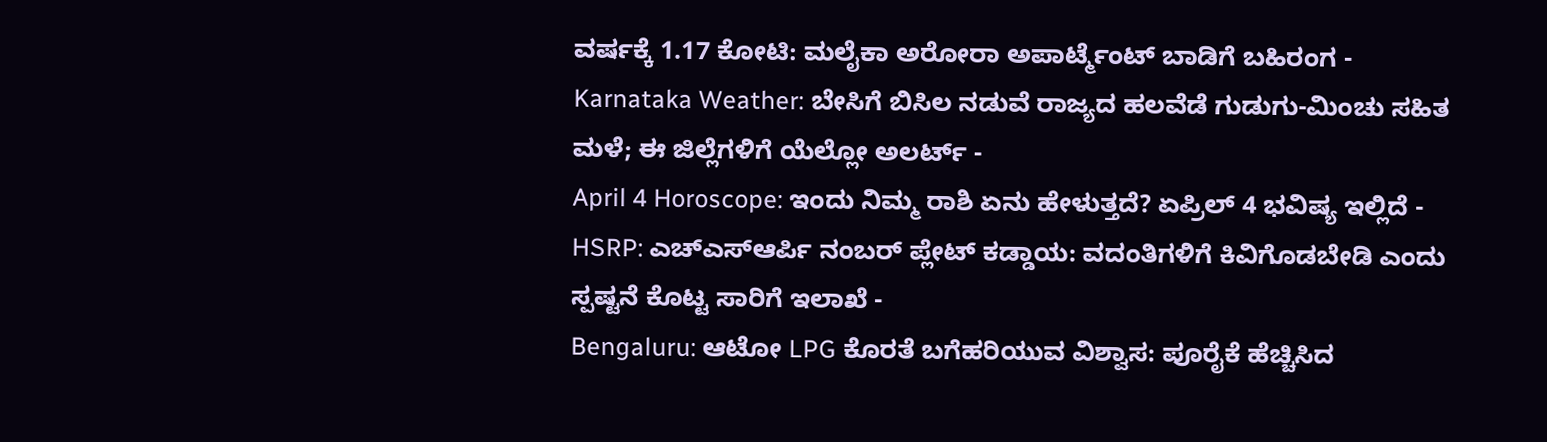ವರ್ಷಕ್ಕೆ 1.17 ಕೋಟಿ: ಮಲೈಕಾ ಅರೋರಾ ಅಪಾರ್ಟ್ಮೆಂಟ್ ಬಾಡಿಗೆ ಬಹಿರಂಗ -
Karnataka Weather: ಬೇಸಿಗೆ ಬಿಸಿಲ ನಡುವೆ ರಾಜ್ಯದ ಹಲವೆಡೆ ಗುಡುಗು-ಮಿಂಚು ಸಹಿತ ಮಳೆ; ಈ ಜಿಲ್ಲೆಗಳಿಗೆ ಯೆಲ್ಲೋ ಅಲರ್ಟ್ -
April 4 Horoscope: ಇಂದು ನಿಮ್ಮ ರಾಶಿ ಏನು ಹೇಳುತ್ತದೆ? ಏಪ್ರಿಲ್ 4 ಭವಿಷ್ಯ ಇಲ್ಲಿದೆ -
HSRP: ಎಚ್ಎಸ್ಆರ್ಪಿ ನಂಬರ್ ಪ್ಲೇಟ್ ಕಡ್ಡಾಯ: ವದಂತಿಗಳಿಗೆ ಕಿವಿಗೊಡಬೇಡಿ ಎಂದು ಸ್ಪಷ್ಟನೆ ಕೊಟ್ಟ ಸಾರಿಗೆ ಇಲಾಖೆ -
Bengaluru: ಆಟೋ LPG ಕೊರತೆ ಬಗೆಹರಿಯುವ ವಿಶ್ವಾಸ: ಪೂರೈಕೆ ಹೆಚ್ಚಿಸಿದ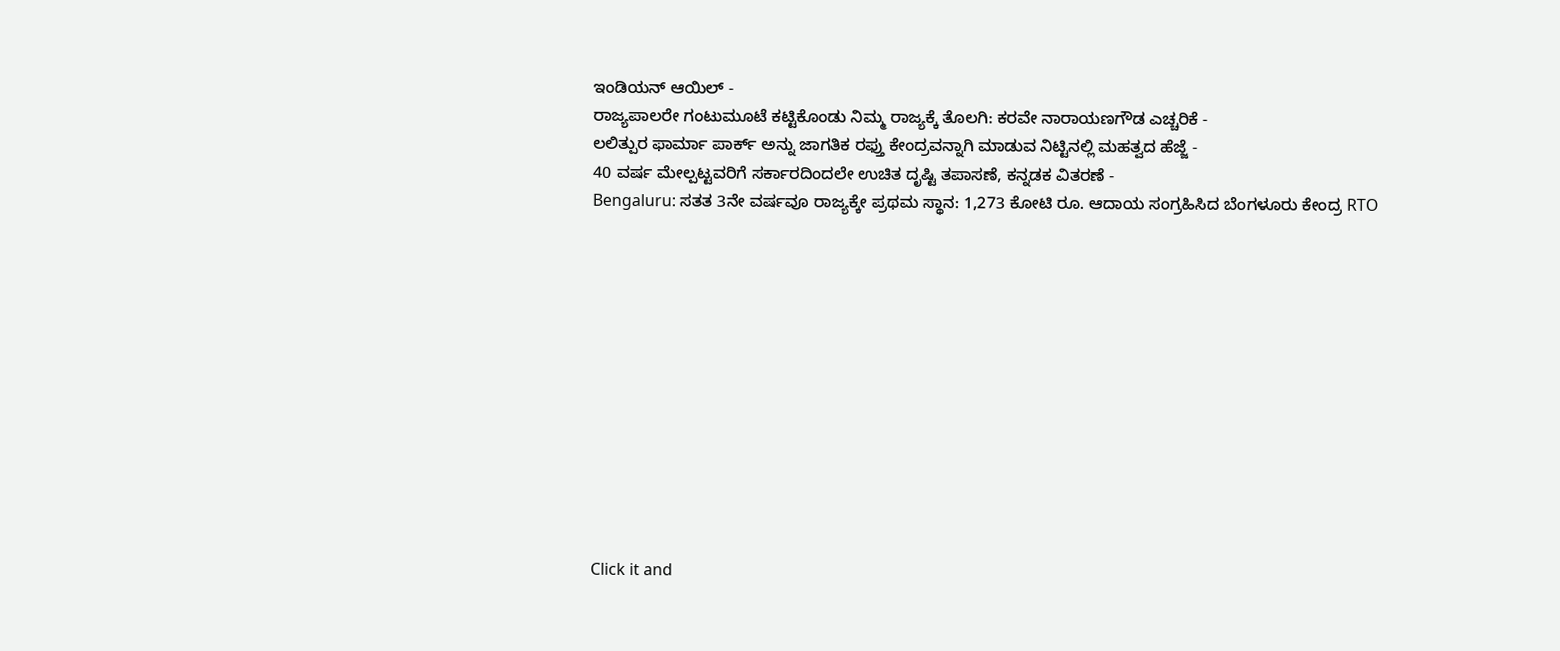ಇಂಡಿಯನ್ ಆಯಿಲ್ -
ರಾಜ್ಯಪಾಲರೇ ಗಂಟುಮೂಟೆ ಕಟ್ಟಿಕೊಂಡು ನಿಮ್ಮ ರಾಜ್ಯಕ್ಕೆ ತೊಲಗಿ: ಕರವೇ ನಾರಾಯಣಗೌಡ ಎಚ್ಚರಿಕೆ -
ಲಲಿತ್ಪುರ ಫಾರ್ಮಾ ಪಾರ್ಕ್ ಅನ್ನು ಜಾಗತಿಕ ರಫ್ತು ಕೇಂದ್ರವನ್ನಾಗಿ ಮಾಡುವ ನಿಟ್ಟಿನಲ್ಲಿ ಮಹತ್ವದ ಹೆಜ್ಜೆ -
40 ವರ್ಷ ಮೇಲ್ಪಟ್ಟವರಿಗೆ ಸರ್ಕಾರದಿಂದಲೇ ಉಚಿತ ದೃಷ್ಟಿ ತಪಾಸಣೆ, ಕನ್ನಡಕ ವಿತರಣೆ -
Bengaluru: ಸತತ 3ನೇ ವರ್ಷವೂ ರಾಜ್ಯಕ್ಕೇ ಪ್ರಥಮ ಸ್ಥಾನ: 1,273 ಕೋಟಿ ರೂ. ಆದಾಯ ಸಂಗ್ರಹಿಸಿದ ಬೆಂಗಳೂರು ಕೇಂದ್ರ RTO












Click it and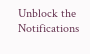Unblock the Notifications